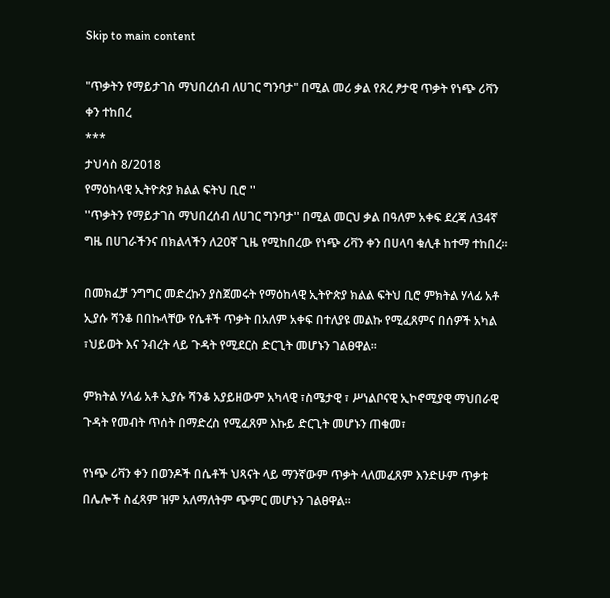Skip to main content

"ጥቃትን የማይታገስ ማህበረሰብ ለሀገር ግንባታ" በሚል መሪ ቃል የጸረ ፆታዊ ጥቃት የነጭ ሪቫን ቀን ተከበረ
***
ታህሳስ 8/2018
የማዕከላዊ ኢትዮጵያ ክልል ፍትህ ቢሮ ''
''ጥቃትን የማይታገስ ማህበረሰብ ለሀገር ግንባታ'' በሚል መርህ ቃል በዓለም አቀፍ ደረጃ ለ34ኛ ግዜ በሀገራችንና በክልላችን ለ20ኛ ጊዜ የሚከበረው የነጭ ሪቫን ቀን በሀላባ ቁሊቶ ከተማ ተከበረ።

በመክፈቻ ንግግር መድረኩን ያስጀመሩት የማዕከላዊ ኢትዮጵያ ክልል ፍትህ ቢሮ ምክትል ሃላፊ አቶ ኢያሱ ሻንቆ በበኩላቸው የሴቶች ጥቃት በአለም አቀፍ በተለያዩ መልኩ የሚፈጸምና በሰዎች አካል ፣ህይወት እና ንብረት ላይ ጉዳት የሚደርስ ድርጊት መሆኑን ገልፀዋል።

ምክትል ሃላፊ አቶ ኢያሱ ሻንቆ አያይዘውም አካላዊ ፣ስሜታዊ ፣ ሥነልቦናዊ ኢኮኖሚያዊ ማህበራዊ ጉዳት የመብት ጥሰት በማድረስ የሚፈጸም እኩይ ድርጊት መሆኑን ጠቁመ፣

የነጭ ሪቫን ቀን በወንዶች በሴቶች ህጻናት ላይ ማንኛውም ጥቃት ላለመፈጸም እንድሁም ጥቃቱ በሌሎች ስፈጻም ዝም አለማለትም ጭምር መሆኑን ገልፀዋል።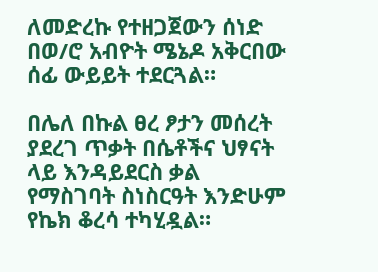ለመድረኩ የተዘጋጀውን ሰነድ በወ/ሮ አብዮት ሜኔዶ አቅርበው ሰፊ ውይይት ተደርጓል።

በሌለ በኩል ፀረ ፆታን መሰረት ያደረገ ጥቃት በሴቶችና ህፃናት ላይ እንዳይደርስ ቃል የማስገባት ስነስርዓት እንድሁም የኬክ ቆረሳ ተካሂዷል።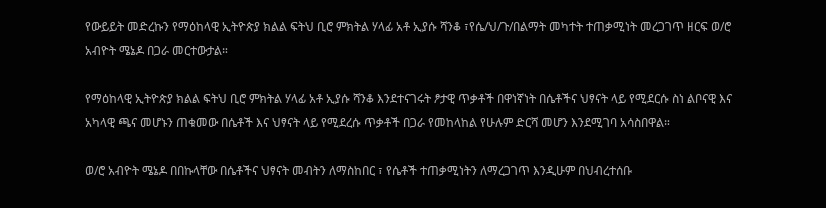የውይይት መድረኩን የማዕከላዊ ኢትዮጵያ ክልል ፍትህ ቢሮ ምክትል ሃላፊ አቶ ኢያሱ ሻንቆ ፣የሴ/ህ/ጉ/በልማት መካተት ተጠቃሚነት መረጋገጥ ዘርፍ ወ/ሮ አብዮት ሜኔዶ በጋራ መርተውታል።

የማዕከላዊ ኢትዮጵያ ክልል ፍትህ ቢሮ ምክትል ሃላፊ አቶ ኢያሱ ሻንቆ እንደተናገሩት ፆታዊ ጥቃቶች በዋነኛነት በሴቶችና ህፃናት ላይ የሚደርሱ ስነ ልቦናዊ እና አካላዊ ጫና መሆኑን ጠቁመው በሴቶች እና ህፃናት ላይ የሚደረሱ ጥቃቶች በጋራ የመከላከል የሁሉም ድርሻ መሆን እንደሚገባ አሳስበዋል።

ወ/ሮ አብዮት ሜኔዶ በበኩላቸው በሴቶችና ህፃናት መብትን ለማስከበር ፣ የሴቶች ተጠቃሚነትን ለማረጋገጥ እንዲሁም በህብረተሰቡ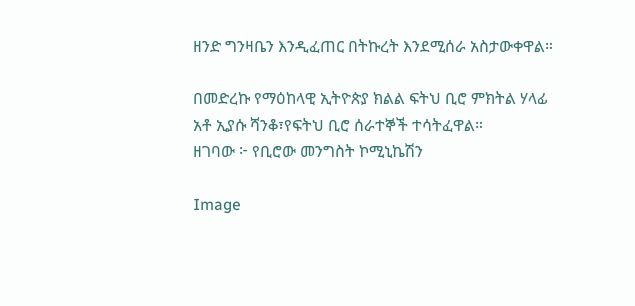ዘንድ ግንዛቤን እንዲፈጠር በትኩረት እንደሚሰራ አስታውቀዋል።

በመድረኩ የማዕከላዊ ኢትዮጵያ ክልል ፍትህ ቢሮ ምክትል ሃላፊ አቶ ኢያሱ ሻንቆ፣የፍትህ ቢሮ ሰራተኞች ተሳትፈዋል።
ዘገባው ፦ የቢሮው መንግስት ኮሚኒኬሽን

Image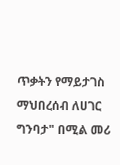ጥቃትን የማይታገስ ማህበረሰብ ለሀገር ግንባታ" በሚል መሪ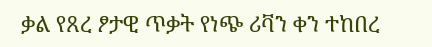ቃል የጸረ ፆታዊ ጥቃት የነጭ ሪቫን ቀን ተከበረ